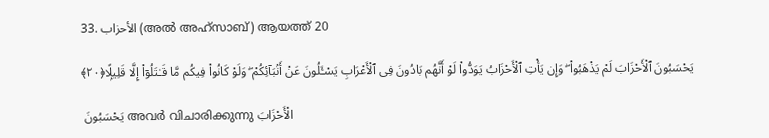33. الأحزاب (അല്‍ അഹ്സാബ്) ആയത്ത് 20

يَحْسَبُونَ ٱلْأَحْزَابَ لَمْ يَذْهَبُوا۟ ۖ وَإِن يَأْتِ ٱلْأَحْزَابُ يَوَدُّوا۟ لَوْ أَنَّهُم بَادُونَ فِى ٱلْأَعْرَابِ يَسْـَٔلُونَ عَنْ أَنۢبَآئِكُمْ ۖ وَلَوْ كَانُوا۟ فِيكُم مَّا قَـٰتَلُوٓا۟ إِلَّا قَلِيلًۭا﴿٢٠﴾

 يَحْسَبُونَ അവര്‍ വിചാരിക്കുന്നു الْأَحْزَابَ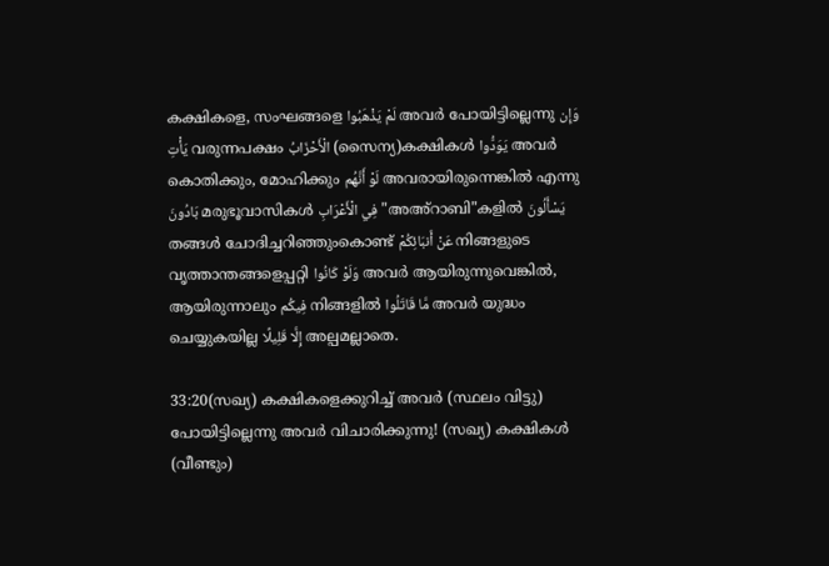കക്ഷികളെ, സംഘങ്ങളെ لَمْ يَذْهَبُوا അവര്‍ പോയിട്ടില്ലെന്നു وَإِن يَأْتِ വരുന്നപക്ഷം الْأَحْزَابُ (സൈന്യ)കക്ഷികള്‍ يَوَدُّوا അവര്‍ കൊതിക്കും, മോഹിക്കും لَوْ أَنَّهُم അവരായിരുന്നെങ്കില്‍ എന്നു بَادُونَ മരുഭൂവാസികള്‍ فِي الْأَعْرَابِ "അഅ്റാബി"കളില്‍ يَسْأَلُونَ തങ്ങള്‍ ചോദിച്ചറിഞ്ഞുംകൊണ്ട് عَنْ أَنبَائِكُمْ നിങ്ങളുടെ വൃത്താന്തങ്ങളെപ്പറ്റി وَلَوْ كَانُوا അവര്‍ ആയിരുന്നുവെങ്കില്‍, ആയിരുന്നാലും فِيكُم നിങ്ങളില്‍ مَّا قَاتَلُوا അവര്‍ യുദ്ധം ചെയ്യുകയില്ല إِلَّا قَلِيلًا അല്പമല്ലാതെ.

33:20(സഖ്യ) കക്ഷികളെക്കുറിച്ച് അവര്‍ (സ്ഥലം വിട്ടു) പോയിട്ടില്ലെന്നു അവര്‍ വിചാരിക്കുന്നു! (സഖ്യ) കക്ഷികള്‍ (വീണ്ടും)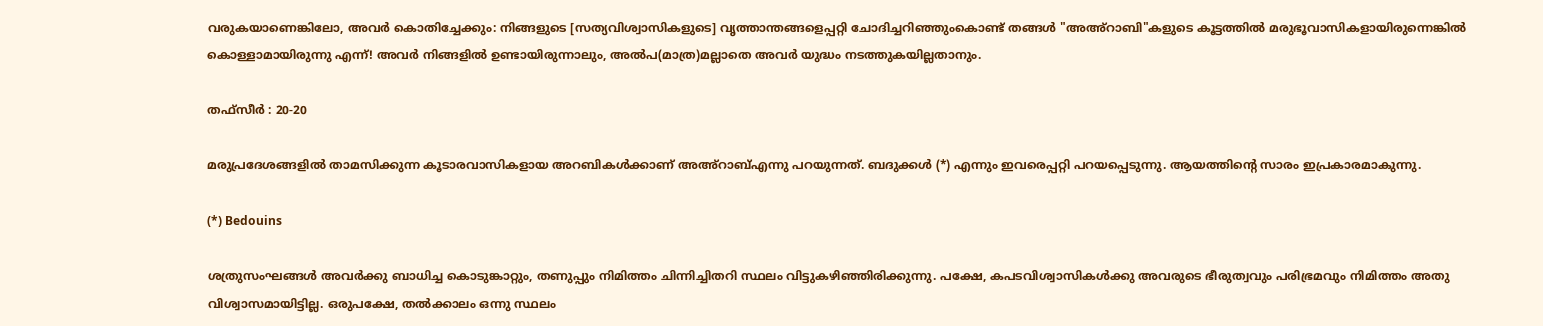വരുകയാണെങ്കിലോ, അവര്‍ കൊതിച്ചേക്കും: നിങ്ങളുടെ [സത്യവിശ്വാസികളുടെ] വൃത്താന്തങ്ങളെപ്പറ്റി ചോദിച്ചറിഞ്ഞുംകൊണ്ട് തങ്ങള്‍ "അഅ്റാബി"കളുടെ കൂട്ടത്തില്‍ മരുഭൂവാസികളായിരുന്നെങ്കില്‍ കൊള്ളാമായിരുന്നു എന്ന്! അവര്‍ നിങ്ങളില്‍ ഉണ്ടായിരുന്നാലും, അല്‍പ(മാത്ര)മല്ലാതെ അവര്‍ യുദ്ധം നടത്തുകയില്ലതാനും.

തഫ്സീർ : 20-20

മരുപ്രദേശങ്ങളില്‍ താമസിക്കുന്ന കൂടാരവാസികളായ അറബികള്‍ക്കാണ് അഅ്റാബ്എന്നു പറയുന്നത്. ബദുക്കള്‍ (*) എന്നും ഇവരെപ്പറ്റി പറയപ്പെടുന്നു. ആയത്തിന്‍റെ സാരം ഇപ്രകാരമാകുന്നു.

(*) Bedouins

ശത്രുസംഘങ്ങള്‍ അവര്‍ക്കു ബാധിച്ച കൊടുങ്കാറ്റും, തണുപ്പും നിമിത്തം ചിന്നിച്ചിതറി സ്ഥലം വിട്ടുകഴിഞ്ഞിരിക്കുന്നു. പക്ഷേ, കപടവിശ്വാസികള്‍ക്കു അവരുടെ ഭീരുത്വവും പരിഭ്രമവും നിമിത്തം അതു വിശ്വാസമായിട്ടില്ല. ഒരുപക്ഷേ, തല്‍ക്കാലം ഒന്നു സ്ഥലം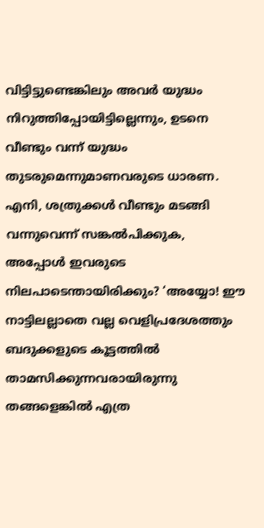വിട്ടിട്ടുണ്ടെങ്കിലും അവര്‍ യുദ്ധം നിറുത്തിപ്പോയിട്ടില്ലെന്നും, ഉടനെ വീണ്ടും വന്ന് യുദ്ധം തുടരുമെന്നുമാണവരുടെ ധാരണ. എനി, ശത്രുക്കള്‍ വീണ്ടും മടങ്ങി വന്നുവെന്ന് സങ്കല്‍പിക്കുക, അപ്പോള്‍ ഇവരുടെ നിലപാടെന്തായിരിക്കും? ‘അയ്യോ! ഈ നാട്ടിലല്ലാതെ വല്ല വെളിപ്രദേശത്തും ബദുക്കളുടെ കൂട്ടത്തില്‍ താമസിക്കുന്നവരായിരുന്നു തങ്ങളെങ്കില്‍ എത്ര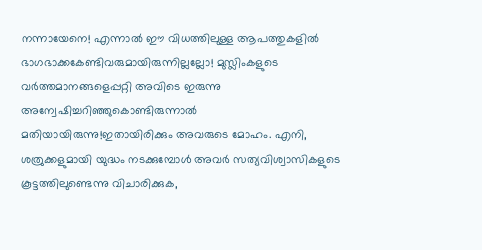നന്നായേനെ! എന്നാല്‍ ഈ വിധത്തിലുള്ള ആപത്തുകളില്‍ ഭാഗഭാക്കകേണ്ടിവരുമായിരുന്നില്ലല്ലോ! മുസ്ലിംകളുടെ വര്‍ത്തമാനങ്ങളെപ്പറ്റി അവിടെ ഇരുന്നു അന്വേഷിച്ചറിഞ്ഞുകൊണ്ടിരുന്നാല്‍ മതിയായിരുന്നു!ഇതായിരിക്കും അവരുടെ മോഹം. എനി, ശത്രുക്കളുമായി യുദ്ധം നടക്കുമ്പോള്‍ അവര്‍ സത്യവിശ്വാസികളുടെ കൂട്ടത്തിലുണ്ടെന്നു വിചാരിക്കുക,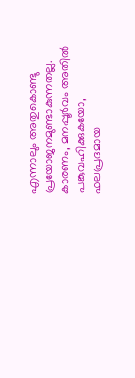എന്നാലും അതുകൊണ്ടു പ്രയോജനമുണ്ടാകുന്നതല്ല. കാരണം, മനപ്പൂര്‍വം അതില്‍ പങ്കുവഹിക്കുകയോ, ഫലപ്രദമായ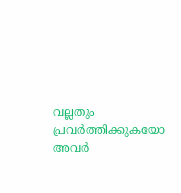വല്ലതും പ്രവര്‍ത്തിക്കുകയോ അവര്‍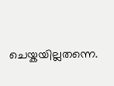ചെയ്കയില്ലതന്നെ.